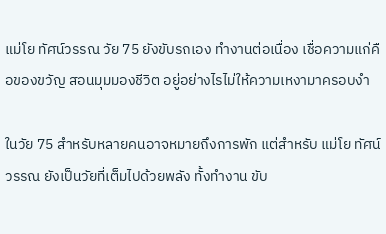แม่โย ทัศน์วรรณ วัย 75 ยังขับรถเอง ทำงานต่อเนื่อง เชื่อความแก่คือของขวัญ สอนมุมมองชีวิต อยู่อย่างไรไม่ให้ความเหงามาครอบงำ

ในวัย 75 สำหรับหลายคนอาจหมายถึงการพัก แต่สำหรับ แม่โย ทัศน์วรรณ ยังเป็นวัยที่เต็มไปด้วยพลัง ทั้งทำงาน ขับ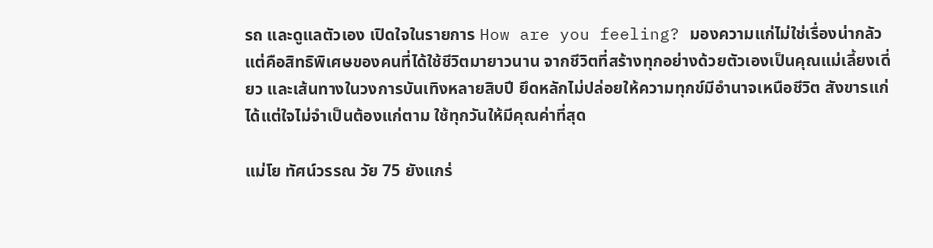รถ และดูแลตัวเอง เปิดใจในรายการ How are you feeling? มองความแก่ไม่ใช่เรื่องน่ากลัวแต่คือสิทธิพิเศษของคนที่ได้ใช้ชีวิตมายาวนาน จากชีวิตที่สร้างทุกอย่างด้วยตัวเองเป็นคุณแม่เลี้ยงเดี่ยว และเส้นทางในวงการบันเทิงหลายสิบปี ยึดหลักไม่ปล่อยให้ความทุกข์มีอำนาจเหนือชีวิต สังขารแก่ได้แต่ใจไม่จำเป็นต้องแก่ตาม ใช้ทุกวันให้มีคุณค่าที่สุด

แม่โย ทัศน์วรรณ วัย 75 ยังแกร่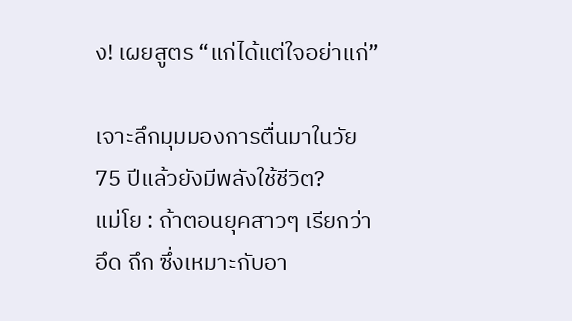ง! เผยสูตร “แก่ได้แต่ใจอย่าแก่”

เจาะลึกมุมมองการตื่นมาในวัย 75 ปีแล้วยังมีพลังใช้ชีวิต?
แม่โย : ถ้าตอนยุคสาวๆ เรียกว่า อึด ถึก ซึ่งเหมาะกับอา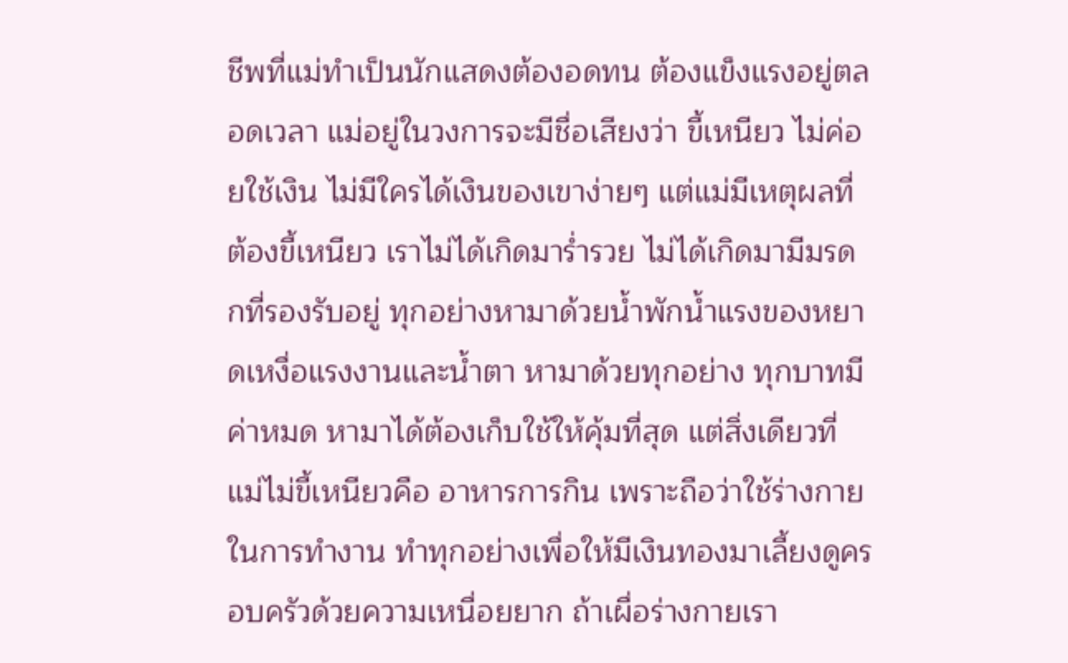ชีพที่แม่ทำเป็นนักแสดงต้องอดทน ต้องแข็งแรงอยู่ตลอดเวลา แม่อยู่ในวงการจะมีชื่อเสียงว่า ขี้เหนียว ไม่ค่อยใช้เงิน ไม่มีใครได้เงินของเขาง่ายๆ แต่แม่มีเหตุผลที่ต้องขี้เหนียว เราไม่ได้เกิดมาร่ำรวย ไม่ได้เกิดมามีมรดกที่รองรับอยู่ ทุกอย่างหามาด้วยน้ำพักน้ำแรงของหยาดเหงื่อแรงงานและน้ำตา หามาด้วยทุกอย่าง ทุกบาทมีค่าหมด หามาได้ต้องเก็บใช้ให้คุ้มที่สุด แต่สิ่งเดียวที่แม่ไม่ขี้เหนียวคือ อาหารการกิน เพราะถือว่าใช้ร่างกายในการทำงาน ทำทุกอย่างเพื่อให้มีเงินทองมาเลี้ยงดูครอบครัวด้วยความเหนื่อยยาก ถ้าเผื่อร่างกายเรา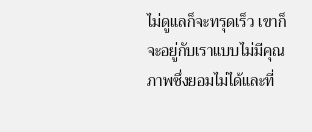ไม่ดูแลก็จะทรุดเร็ว เขาก็จะอยู่กับเราแบบไม่มีคุณภาพซึ่งยอมไม่ได้และที่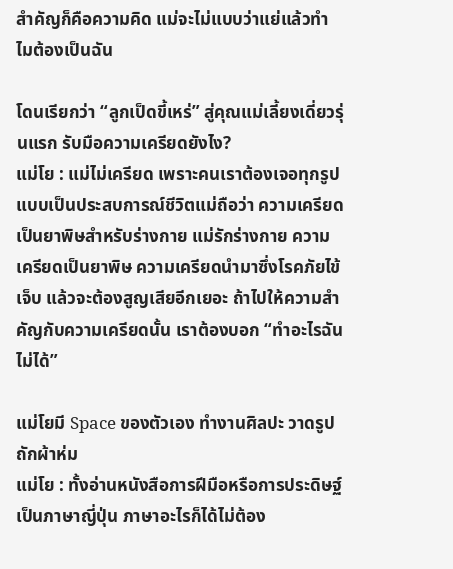สำคัญก็คือความคิด แม่จะไม่แบบว่าแย่แล้วทำไมต้องเป็นฉัน

โดนเรียกว่า “ลูกเป็ดขี้เหร่” สู่คุณแม่เลี้ยงเดี่ยวรุ่นแรก รับมือความเครียดยังไง?
แม่โย : แม่ไม่เครียด เพราะคนเราต้องเจอทุกรูปแบบเป็นประสบการณ์ชีวิตแม่ถือว่า ความเครียดเป็นยาพิษสำหรับร่างกาย แม่รักร่างกาย ความเครียดเป็นยาพิษ ความเครียดนำมาซึ่งโรคภัยไข้เจ็บ แล้วจะต้องสูญเสียอีกเยอะ ถ้าไปให้ความสำคัญกับความเครียดนั้น เราต้องบอก “ทำอะไรฉันไม่ได้”

แม่โยมี Space ของตัวเอง ทำงานศิลปะ วาดรูป ถักผ้าห่ม
แม่โย : ทั้งอ่านหนังสือการฝีมือหรือการประดิษฐ์เป็นภาษาญี่ปุ่น ภาษาอะไรก็ได้ไม่ต้อง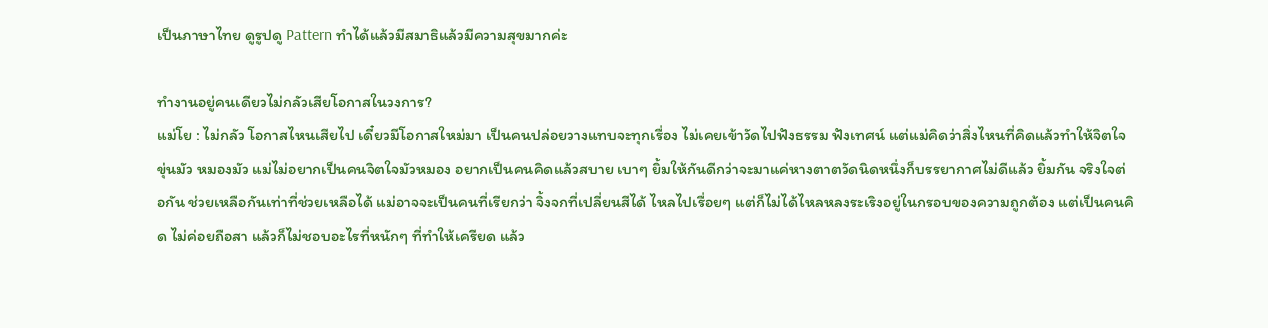เป็นภาษาไทย ดูรูปดู Pattern ทำได้แล้วมีสมาธิแล้วมีความสุขมากค่ะ

ทำงานอยู่คนเดียวไม่กลัวเสียโอกาสในวงการ?
แม่โย : ไม่กลัว โอกาสไหนเสียไป เดี๋ยวมีโอกาสใหม่มา เป็นคนปล่อยวางแทบจะทุกเรื่อง ไม่เคยเข้าวัดไปฟังธรรม ฟังเทศน์ แต่แม่คิดว่าสิ่งไหนที่คิดแล้วทำให้จิตใจขุ่นมัว หมองมัว แม่ไม่อยากเป็นคนจิตใจมัวหมอง อยากเป็นคนคิดแล้วสบาย เบาๆ ยิ้มให้กันดีกว่าจะมาแค่หางตาตวัดนิดหนึ่งก็บรรยากาศไม่ดีแล้ว ยิ้มกัน จริงใจต่อกัน ช่วยเหลือกันเท่าที่ช่วยเหลือได้ แม่อาจจะเป็นคนที่เรียกว่า จิ้งจกที่เปลี่ยนสีได้ ไหลไปเรื่อยๆ แต่ก็ไม่ได้ไหลหลงระเริงอยู่ในกรอบของความถูกต้อง แต่เป็นคนคิด ไม่ค่อยถือสา แล้วก็ไม่ชอบอะไรที่หนักๆ ที่ทำให้เครียด แล้ว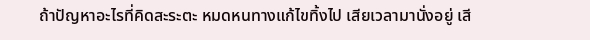ถ้าปัญหาอะไรที่คิดสะระตะ หมดหนทางแก้ไขทิ้งไป เสียเวลามานั่งอยู่ เสี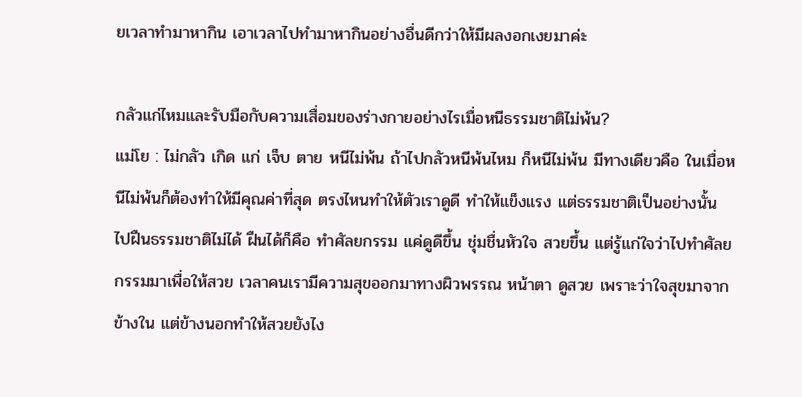ยเวลาทำมาหากิน เอาเวลาไปทำมาหากินอย่างอื่นดีกว่าให้มีผลงอกเงยมาค่ะ

กลัวแก่ไหมและรับมือกับความเสื่อมของร่างกายอย่างไรเมื่อหนีธรรมชาติไม่พ้น?
แม่โย : ไม่กลัว เกิด แก่ เจ็บ ตาย หนีไม่พ้น ถ้าไปกลัวหนีพ้นไหม ก็หนีไม่พ้น มีทางเดียวคือ ในเมื่อหนีไม่พ้นก็ต้องทำให้มีคุณค่าที่สุด ตรงไหนทำให้ตัวเราดูดี ทำให้แข็งแรง แต่ธรรมชาติเป็นอย่างนั้น ไปฝืนธรรมชาติไม่ได้ ฝืนได้ก็คือ ทำศัลยกรรม แค่ดูดีขึ้น ชุ่มชื่นหัวใจ สวยขึ้น แต่รู้แก่ใจว่าไปทำศัลยกรรมมาเพื่อให้สวย เวลาคนเรามีความสุขออกมาทางผิวพรรณ หน้าตา ดูสวย เพราะว่าใจสุขมาจากข้างใน แต่ข้างนอกทำให้สวยยังไง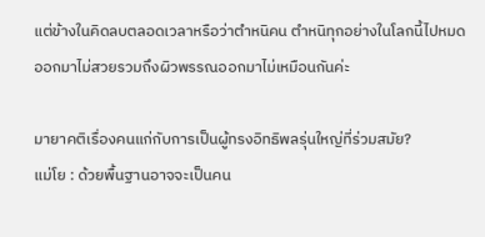แต่ข้างในคิดลบตลอดเวลาหรือว่าตำหนิคน ตำหนิทุกอย่างในโลกนี้ไปหมด ออกมาไม่สวยรวมถึงผิวพรรณออกมาไม่เหมือนกันค่ะ

มายาคติเรื่องคนแก่กับการเป็นผู้ทรงอิทธิพลรุ่นใหญ่ที่ร่วมสมัย?
แม่โย : ด้วยพื้นฐานอาจจะเป็นคน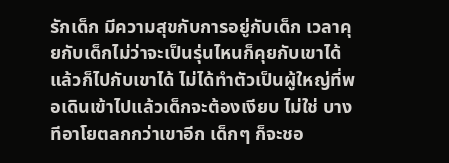รักเด็ก มีความสุขกับการอยู่กับเด็ก เวลาคุยกับเด็กไม่ว่าจะเป็นรุ่นไหนก็คุยกับเขาได้แล้วก็ไปกับเขาได้ ไม่ได้ทำตัวเป็นผู้ใหญ่ที่พอเดินเข้าไปแล้วเด็กจะต้องเงียบ ไม่ใช่ บางทีอาโยตลกกว่าเขาอีก เด็กๆ ก็จะชอ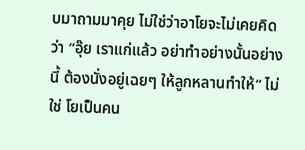บมาถามมาคุย ไม่ใช่ว่าอาโยจะไม่เคยคิดว่า “อุ๊ย เราแก่แล้ว อย่าทำอย่างนั้นอย่างนี้ ต้องนั่งอยู่เฉยๆ ให้ลูกหลานทำให้” ไม่ใช่ โยเป็นคน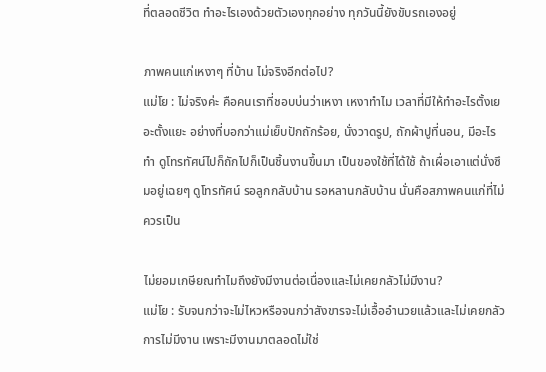ที่ตลอดชีวิต ทำอะไรเองด้วยตัวเองทุกอย่าง ทุกวันนี้ยังขับรถเองอยู่

ภาพคนแก่เหงาๆ ที่บ้าน ไม่จริงอีกต่อไป?
แม่โย : ไม่จริงค่ะ คือคนเราที่ชอบบ่นว่าเหงา เหงาทำไม เวลาที่มีให้ทำอะไรตั้งเยอะตั้งแยะ อย่างที่บอกว่าแม่เย็บปักถักร้อย, นั่งวาดรูป, ถักผ้าปูที่นอน, มีอะไรทำ ดูโทรทัศน์ไปก็ถักไปก็เป็นชิ้นงานขึ้นมา เป็นของใช้ที่ได้ใช้ ถ้าเผื่อเอาแต่นั่งซึมอยู่เฉยๆ ดูโทรทัศน์ รอลูกกลับบ้าน รอหลานกลับบ้าน นั่นคือสภาพคนแก่ที่ไม่ควรเป็น

ไม่ยอมเกษียณทำไมถึงยังมีงานต่อเนื่องและไม่เคยกลัวไม่มีงาน?
แม่โย : รับจนกว่าจะไม่ไหวหรือจนกว่าสังขารจะไม่เอื้ออำนวยแล้วและไม่เคยกลัวการไม่มีงาน เพราะมีงานมาตลอดไม่ใช่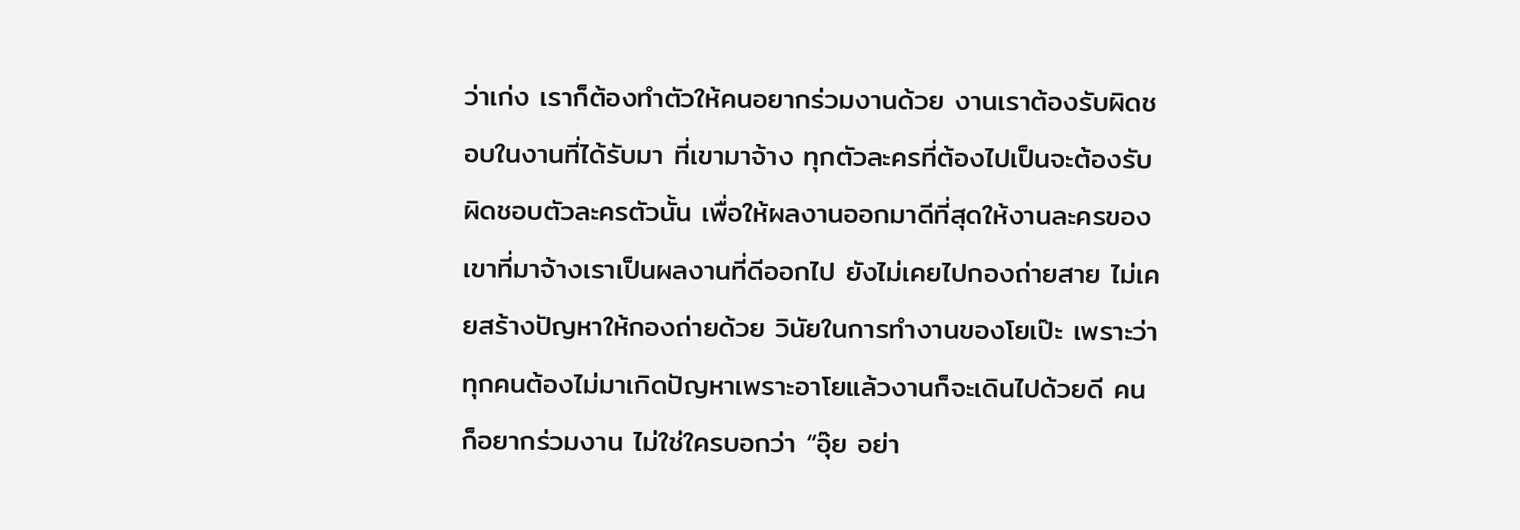ว่าเก่ง เราก็ต้องทำตัวให้คนอยากร่วมงานด้วย งานเราต้องรับผิดชอบในงานที่ได้รับมา ที่เขามาจ้าง ทุกตัวละครที่ต้องไปเป็นจะต้องรับผิดชอบตัวละครตัวนั้น เพื่อให้ผลงานออกมาดีที่สุดให้งานละครของเขาที่มาจ้างเราเป็นผลงานที่ดีออกไป ยังไม่เคยไปกองถ่ายสาย ไม่เคยสร้างปัญหาให้กองถ่ายด้วย วินัยในการทำงานของโยเป๊ะ เพราะว่าทุกคนต้องไม่มาเกิดปัญหาเพราะอาโยแล้วงานก็จะเดินไปด้วยดี คนก็อยากร่วมงาน ไม่ใช่ใครบอกว่า “อุ๊ย อย่า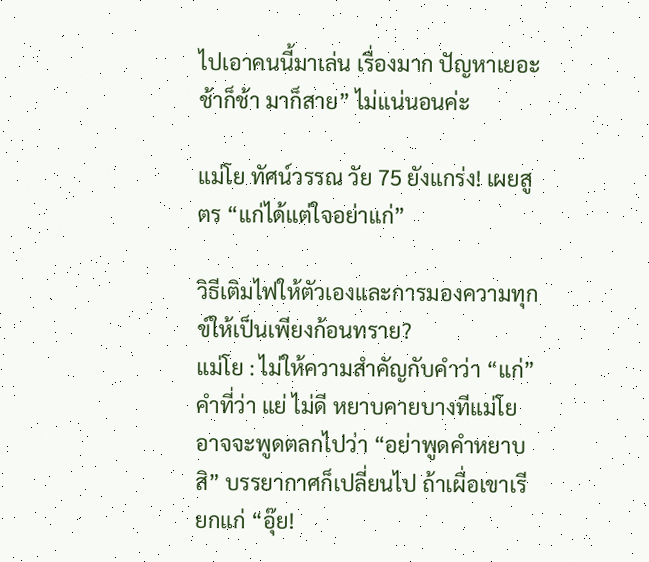ไปเอาคนนี้มาเล่น เรื่องมาก ปัญหาเยอะ ช้าก็ช้า มาก็สาย” ไม่แน่นอนค่ะ

แม่โย ทัศน์วรรณ วัย 75 ยังแกร่ง! เผยสูตร “แก่ได้แต่ใจอย่าแก่”

วิธีเติมไฟให้ตัวเองและการมองความทุกข์ให้เป็นเพียงก้อนทราย?
แม่โย : ไม่ให้ความสำคัญกับคำว่า “แก่” คำที่ว่า แย่ ไม่ดี หยาบคายบางทีแม่โยอาจจะพูดตลกไปว่า “อย่าพูดคำหยาบสิ” บรรยากาศก็เปลี่ยนไป ถ้าเผื่อเขาเรียกแก่ “อุ๊ย!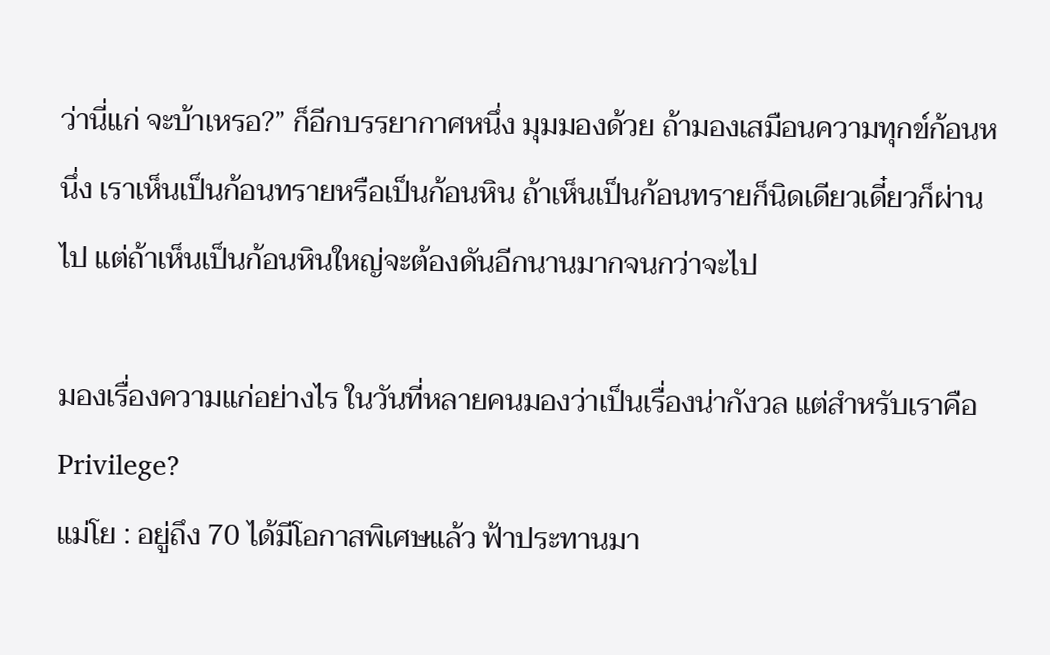ว่านี่แก่ จะบ้าเหรอ?” ก็อีกบรรยากาศหนึ่ง มุมมองด้วย ถ้ามองเสมือนความทุกข์ก้อนหนึ่ง เราเห็นเป็นก้อนทรายหรือเป็นก้อนหิน ถ้าเห็นเป็นก้อนทรายก็นิดเดียวเดี๋ยวก็ผ่านไป แต่ถ้าเห็นเป็นก้อนหินใหญ่จะต้องดันอีกนานมากจนกว่าจะไป

มองเรื่องความแก่อย่างไร ในวันที่หลายคนมองว่าเป็นเรื่องน่ากังวล แต่สำหรับเราคือ Privilege?
แม่โย : อยู่ถึง 70 ได้มีโอกาสพิเศษแล้ว ฟ้าประทานมา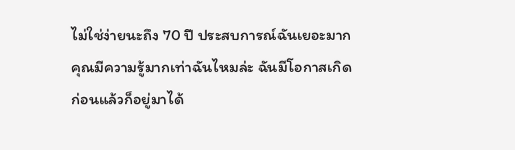ไม่ใช่ง่ายนะถึง 70 ปี ประสบการณ์ฉันเยอะมาก คุณมีความรู้มากเท่าฉันไหมล่ะ ฉันมีโอกาสเกิดก่อนแล้วก็อยู่มาได้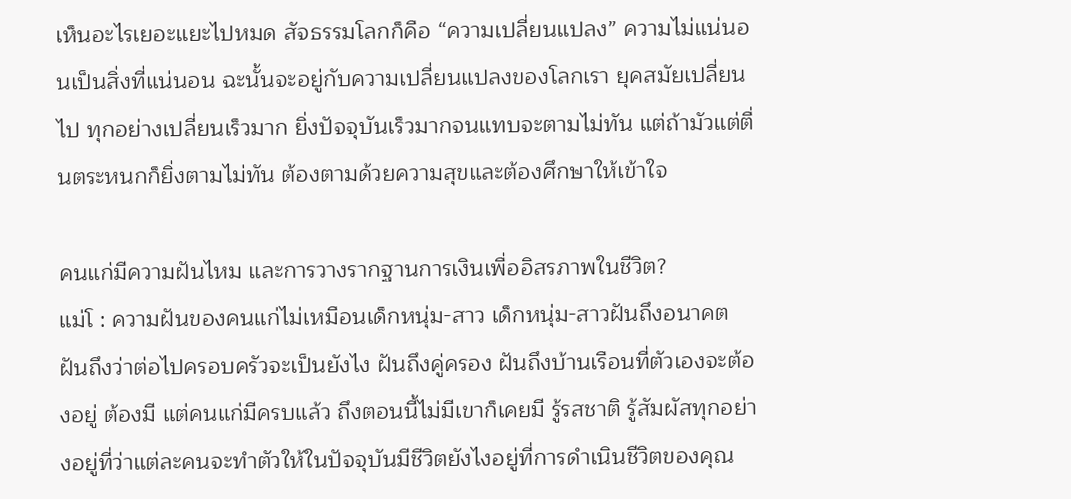เห็นอะไรเยอะแยะไปหมด สัจธรรมโลกก็คือ “ความเปลี่ยนแปลง” ความไม่แน่นอนเป็นสิ่งที่แน่นอน ฉะนั้นจะอยู่กับความเปลี่ยนแปลงของโลกเรา ยุคสมัยเปลี่ยนไป ทุกอย่างเปลี่ยนเร็วมาก ยิ่งปัจจุบันเร็วมากจนแทบจะตามไม่ทัน แต่ถ้ามัวแต่ตื่นตระหนกก็ยิ่งตามไม่ทัน ต้องตามด้วยความสุขและต้องศึกษาให้เข้าใจ

คนแก่มีความฝันไหม และการวางรากฐานการเงินเพื่ออิสรภาพในชีวิต?
แม่โ : ความฝันของคนแก่ไม่เหมือนเด็กหนุ่ม-สาว เด็กหนุ่ม-สาวฝันถึงอนาคต ฝันถึงว่าต่อไปครอบครัวจะเป็นยังไง ฝันถึงคู่ครอง ฝันถึงบ้านเรือนที่ตัวเองจะต้องอยู่ ต้องมี แต่คนแก่มีครบแล้ว ถึงตอนนี้ไม่มีเขาก็เคยมี รู้รสชาติ รู้สัมผัสทุกอย่างอยู่ที่ว่าแต่ละคนจะทำตัวให้ในปัจจุบันมีชีวิตยังไงอยู่ที่การดำเนินชีวิตของคุณ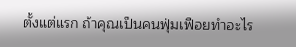ตั้งแต่แรก ถ้าคุณเป็นคนฟุ่มเฟือยทำอะไร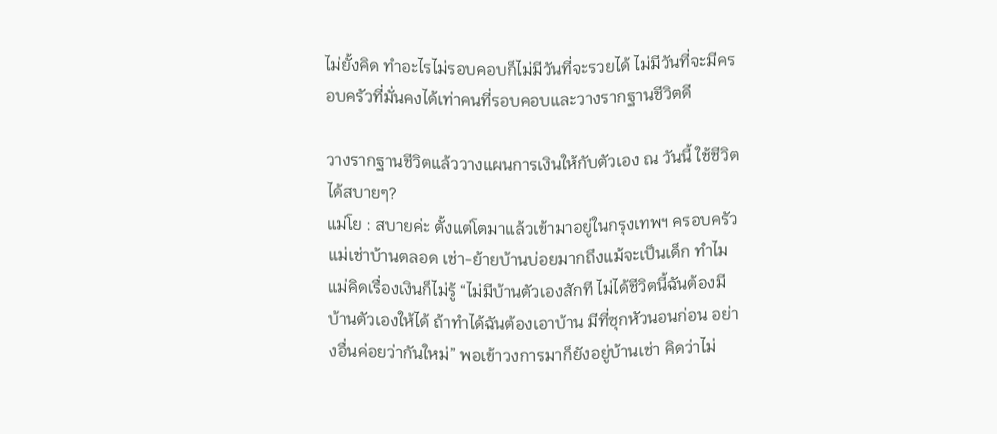ไม่ยั้งคิด ทำอะไรไม่รอบคอบก็ไม่มีวันที่จะรวยได้ ไม่มีวันที่จะมีครอบครัวที่มั่นคงได้เท่าคนที่รอบคอบและวางรากฐานชีวิตดี

วางรากฐานชีวิตแล้ววางแผนการเงินให้กับตัวเอง ณ วันนี้ ใช้ชีวิตได้สบายๆ?
แม่โย : สบายค่ะ ตั้งแต่โตมาแล้วเข้ามาอยู่ในกรุงเทพฯ ครอบครัวแม่เช่าบ้านตลอด เช่า-ย้ายบ้านบ่อยมากถึงแม้จะเป็นเด็ก ทำไมแม่คิดเรื่องเงินก็ไม่รู้ “ไม่มีบ้านตัวเองสักที ไม่ได้ชีวิตนี้ฉันต้องมีบ้านตัวเองให้ได้ ถ้าทำได้ฉันต้องเอาบ้าน มีที่ซุกหัวนอนก่อน อย่างอื่นค่อยว่ากันใหม่” พอเข้าวงการมาก็ยังอยู่บ้านเช่า คิดว่าไม่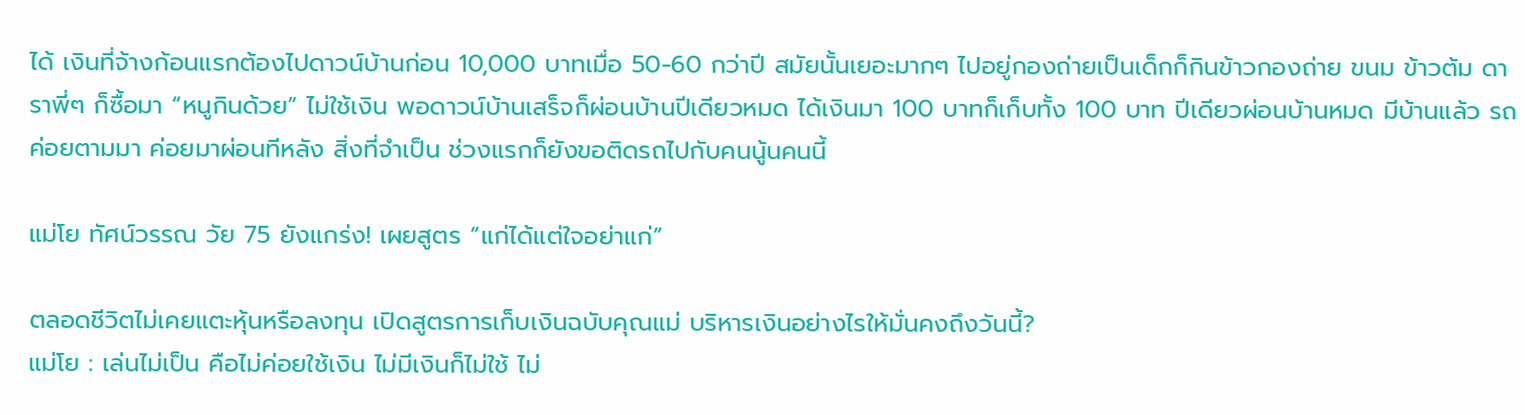ได้ เงินที่จ้างก้อนแรกต้องไปดาวน์บ้านก่อน 10,000 บาทเมื่อ 50-60 กว่าปี สมัยนั้นเยอะมากๆ ไปอยู่กองถ่ายเป็นเด็กก็กินข้าวกองถ่าย ขนม ข้าวต้ม ดาราพี่ๆ ก็ซื้อมา “หนูกินด้วย” ไม่ใช้เงิน พอดาวน์บ้านเสร็จก็ผ่อนบ้านปีเดียวหมด ได้เงินมา 100 บาทก็เก็บทั้ง 100 บาท ปีเดียวผ่อนบ้านหมด มีบ้านแล้ว รถค่อยตามมา ค่อยมาผ่อนทีหลัง สิ่งที่จำเป็น ช่วงแรกก็ยังขอติดรถไปกับคนนู้นคนนี้

แม่โย ทัศน์วรรณ วัย 75 ยังแกร่ง! เผยสูตร “แก่ได้แต่ใจอย่าแก่”

ตลอดชีวิตไม่เคยแตะหุ้นหรือลงทุน เปิดสูตรการเก็บเงินฉบับคุณแม่ บริหารเงินอย่างไรให้มั่นคงถึงวันนี้?
แม่โย : เล่นไม่เป็น คือไม่ค่อยใช้เงิน ไม่มีเงินก็ไม่ใช้ ไม่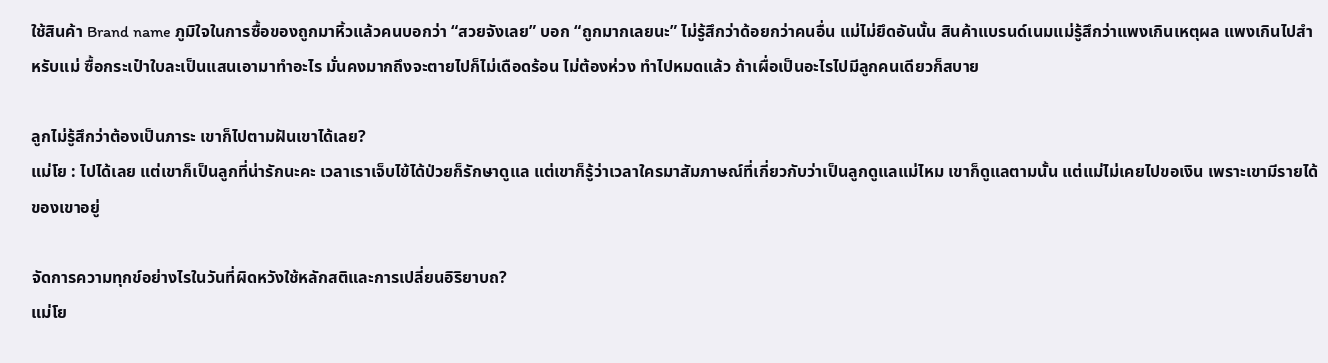ใช้สินค้า Brand name ภูมิใจในการซื้อของถูกมาหิ้วแล้วคนบอกว่า “สวยจังเลย” บอก “ถูกมากเลยนะ” ไม่รู้สึกว่าด้อยกว่าคนอื่น แม่ไม่ยึดอันนั้น สินค้าแบรนด์เนมแม่รู้สึกว่าแพงเกินเหตุผล แพงเกินไปสำหรับแม่ ซื้อกระเป๋าใบละเป็นแสนเอามาทำอะไร มั่นคงมากถึงจะตายไปก็ไม่เดือดร้อน ไม่ต้องห่วง ทำไปหมดแล้ว ถ้าเผื่อเป็นอะไรไปมีลูกคนเดียวก็สบาย

ลูกไม่รู้สึกว่าต้องเป็นภาระ เขาก็ไปตามฝันเขาได้เลย?
แม่โย : ไปได้เลย แต่เขาก็เป็นลูกที่น่ารักนะคะ เวลาเราเจ็บไข้ได้ป่วยก็รักษาดูแล แต่เขาก็รู้ว่าเวลาใครมาสัมภาษณ์ที่เกี่ยวกับว่าเป็นลูกดูแลแม่ไหม เขาก็ดูแลตามนั้น แต่แม่ไม่เคยไปขอเงิน เพราะเขามีรายได้ของเขาอยู่

จัดการความทุกข์อย่างไรในวันที่ผิดหวังใช้หลักสติและการเปลี่ยนอิริยาบถ?
แม่โย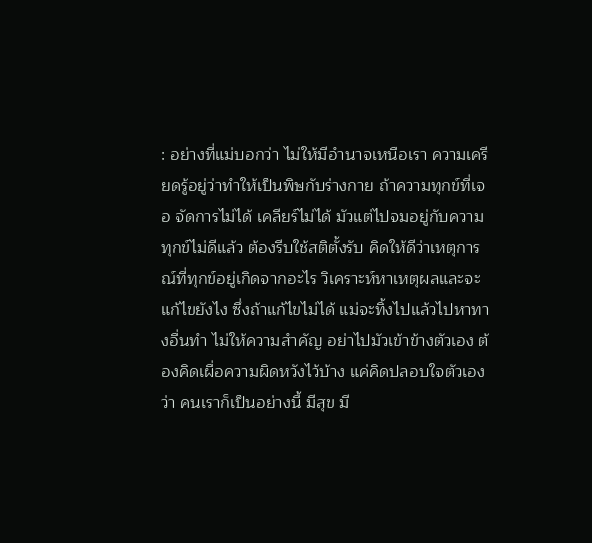: อย่างที่แม่บอกว่า ไม่ให้มีอำนาจเหนือเรา ความเครียดรู้อยู่ว่าทำให้เป็นพิษกับร่างกาย ถ้าความทุกข์ที่เจอ จัดการไม่ได้ เคลียร์ไม่ได้ มัวแต่ไปจมอยู่กับความทุกข์ไม่ดีแล้ว ต้องรีบใช้สติตั้งรับ คิดให้ดีว่าเหตุการณ์ที่ทุกข์อยู่เกิดจากอะไร วิเคราะห์หาเหตุผลและจะแก้ไขยังไง ซึ่งถ้าแก้ไขไม่ได้ แม่จะทิ้งไปแล้วไปหาทางอื่นทำ ไม่ให้ความสำคัญ อย่าไปมัวเข้าข้างตัวเอง ต้องคิดเผื่อความผิดหวังไว้บ้าง แค่คิดปลอบใจตัวเองว่า คนเราก็เป็นอย่างนี้ มีสุข มี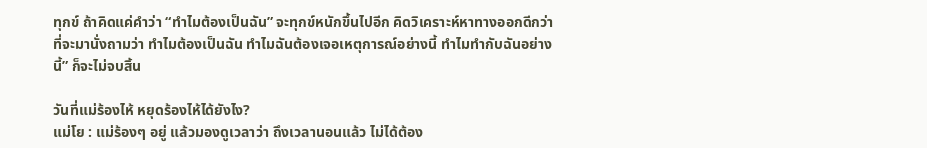ทุกข์ ถ้าคิดแค่คำว่า “ทำไมต้องเป็นฉัน” จะทุกข์หนักขึ้นไปอีก คิดวิเคราะห์หาทางออกดีกว่าที่จะมานั่งถามว่า ทำไมต้องเป็นฉัน ทำไมฉันต้องเจอเหตุการณ์อย่างนี้ ทำไมทำกับฉันอย่างนี้” ก็จะไม่จบสิ้น

วันที่แม่ร้องไห้ หยุดร้องไห้ได้ยังไง?
แม่โย : แม่ร้องๆ อยู่ แล้วมองดูเวลาว่า ถึงเวลานอนแล้ว ไม่ได้ต้อง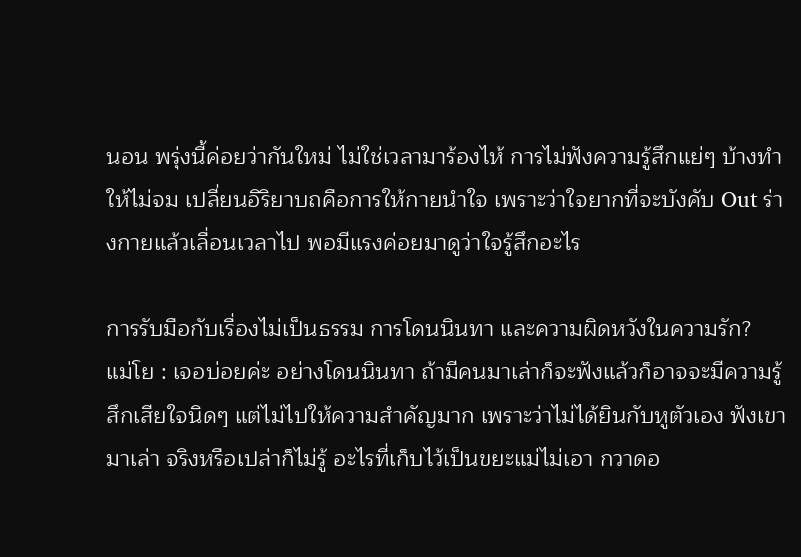นอน พรุ่งนี้ค่อยว่ากันใหม่ ไม่ใช่เวลามาร้องไห้ การไม่ฟังความรู้สึกแย่ๆ บ้างทำให้ไม่จม เปลี่ยนอิริยาบถคือการให้กายนำใจ เพราะว่าใจยากที่จะบังคับ Out ร่างกายแล้วเลื่อนเวลาไป พอมีแรงค่อยมาดูว่าใจรู้สึกอะไร

การรับมือกับเรื่องไม่เป็นธรรม การโดนนินทา และความผิดหวังในความรัก?
แม่โย : เจอบ่อยค่ะ อย่างโดนนินทา ถ้ามีคนมาเล่าก็จะฟังแล้วก็อาจจะมีความรู้สึกเสียใจนิดๆ แต่ไม่ไปให้ความสำคัญมาก เพราะว่าไม่ได้ยินกับหูตัวเอง ฟังเขามาเล่า จริงหรือเปล่าก็ไม่รู้ อะไรที่เก็บไว้เป็นขยะแม่ไม่เอา กวาดอ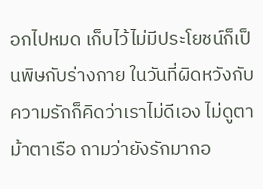อกไปหมด เก็บไว้ไม่มีประโยชน์ก็เป็นพิษกับร่างกาย ในวันที่ผิดหวังกับความรักก็คิดว่าเราไม่ดีเอง ไม่ดูตาม้าตาเรือ ถามว่ายังรักมากอ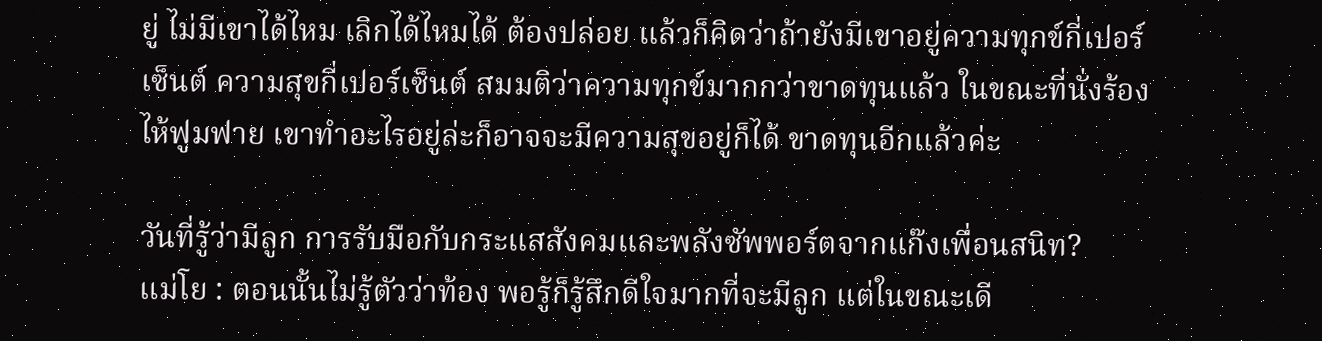ยู่ ไม่มีเขาได้ไหม เลิกได้ไหมได้ ต้องปล่อย แล้วก็คิดว่าถ้ายังมีเขาอยู่ความทุกข์กี่เปอร์เซ็นต์ ความสุขกี่เปอร์เซ็นต์ สมมติว่าความทุกข์มากกว่าขาดทุนแล้ว ในขณะที่นั่งร้องไห้ฟูมฟาย เขาทำอะไรอยู่ล่ะก็อาจจะมีความสุขอยู่ก็ได้ ขาดทุนอีกแล้วค่ะ

วันที่รู้ว่ามีลูก การรับมือกับกระแสสังคมและพลังซัพพอร์ตจากแก๊งเพื่อนสนิท?
แม่โย : ตอนนั้นไม่รู้ตัวว่าท้อง พอรู้ก็รู้สึกดีใจมากที่จะมีลูก แต่ในขณะเดี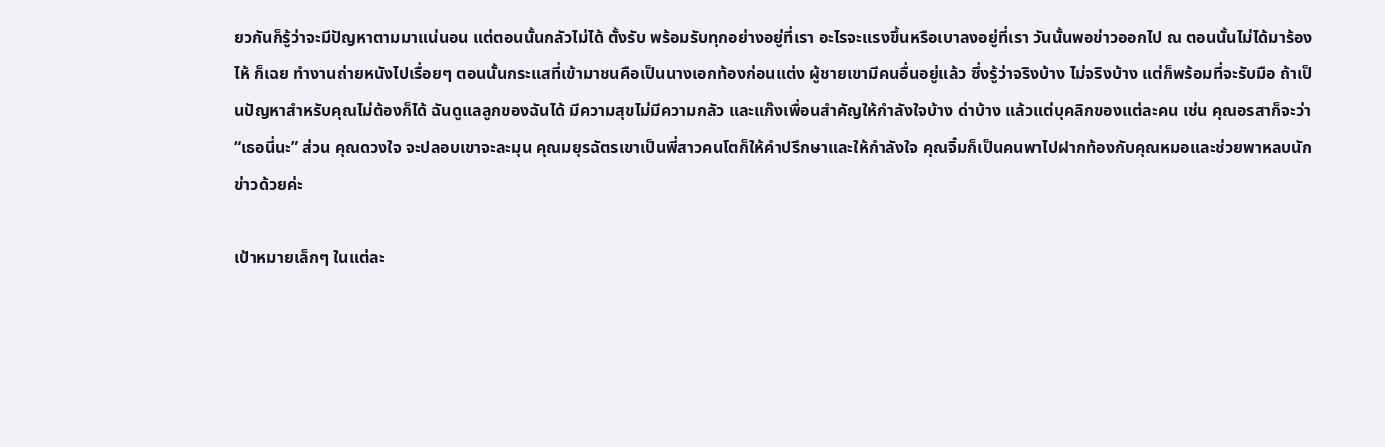ยวกันก็รู้ว่าจะมีปัญหาตามมาแน่นอน แต่ตอนนั้นกลัวไม่ได้ ตั้งรับ พร้อมรับทุกอย่างอยู่ที่เรา อะไรจะแรงขึ้นหรือเบาลงอยู่ที่เรา วันนั้นพอข่าวออกไป ณ ตอนนั้นไม่ได้มาร้องไห้ ก็เฉย ทำงานถ่ายหนังไปเรื่อยๆ ตอนนั้นกระแสที่เข้ามาชนคือเป็นนางเอกท้องก่อนแต่ง ผู้ชายเขามีคนอื่นอยู่แล้ว ซึ่งรู้ว่าจริงบ้าง ไม่จริงบ้าง แต่ก็พร้อมที่จะรับมือ ถ้าเป็นปัญหาสำหรับคุณไม่ต้องก็ได้ ฉันดูแลลูกของฉันได้ มีความสุขไม่มีความกลัว และแก๊งเพื่อนสำคัญให้กำลังใจบ้าง ด่าบ้าง แล้วแต่บุคลิกของแต่ละคน เช่น คุณอรสาก็จะว่า “เธอนี่นะ” ส่วน คุณดวงใจ จะปลอบเขาจะละมุน คุณมยุรฉัตรเขาเป็นพี่สาวคนโตก็ให้คำปรึกษาและให้กำลังใจ คุณจิ๋มก็เป็นคนพาไปฝากท้องกับคุณหมอและช่วยพาหลบนักข่าวด้วยค่ะ

เป้าหมายเล็กๆ ในแต่ละ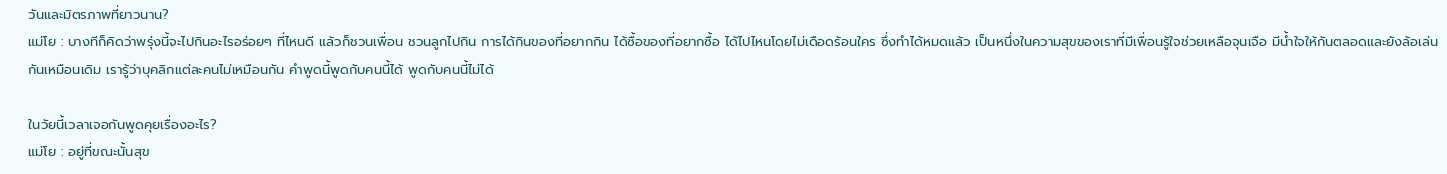วันและมิตรภาพที่ยาวนาน?
แม่โย : บางทีก็คิดว่าพรุ่งนี้จะไปกินอะไรอร่อยๆ ที่ไหนดี แล้วก็ชวนเพื่อน ชวนลูกไปกิน การได้กินของที่อยากกิน ได้ซื้อของที่อยากซื้อ ได้ไปไหนโดยไม่เดือดร้อนใคร ซึ่งทำได้หมดแล้ว เป็นหนึ่งในความสุขของเราที่มีเพื่อนรู้ใจช่วยเหลือจุนเจือ มีน้ำใจให้กันตลอดและยังล้อเล่นกันเหมือนเดิม เรารู้ว่าบุคลิกแต่ละคนไม่เหมือนกัน คำพูดนี้พูดกับคนนี้ได้ พูดกับคนนี้ไม่ได้

ในวัยนี้เวลาเจอกันพูดคุยเรื่องอะไร?
แม่โย : อยู่ที่ขณะนั้นสุข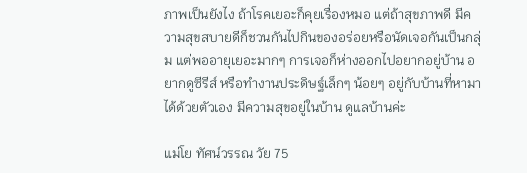ภาพเป็นยังไง ถ้าโรคเยอะก็คุยเรื่องหมอ แต่ถ้าสุขภาพดี มีความสุขสบายดีก็ชวนกันไปกินของอร่อยหรือนัดเจอกันเป็นกลุ่ม แต่พออายุเยอะมากๆ การเจอก็ห่างออกไปอยากอยู่บ้าน อยากดูซีรีส์ หรือทำงานประดิษฐ์เล็กๆ น้อยๆ อยู่กับบ้านที่หามาได้ด้วยตัวเอง มีความสุขอยู่ในบ้าน ดูแลบ้านค่ะ

แม่โย ทัศน์วรรณ วัย 75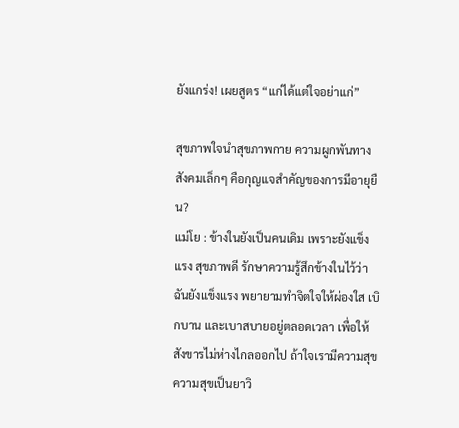ยังแกร่ง! เผยสูตร “แก่ได้แต่ใจอย่าแก่”

สุขภาพใจนำสุขภาพกาย ความผูกพันทางสังคมเล็กๆ คือกุญแจสำคัญของการมีอายุยืน?
แม่โย : ข้างในยังเป็นคนเดิม เพราะยังแข็งแรง สุขภาพดี รักษาความรู้สึกข้างในไว้ว่าฉันยังแข็งแรง พยายามทำจิตใจให้ผ่องใส เบิกบาน และเบาสบายอยู่ตลอดเวลา เพื่อให้สังขารไม่ห่างไกลออกไป ถ้าใจเรามีความสุข ความสุขเป็นยาวิ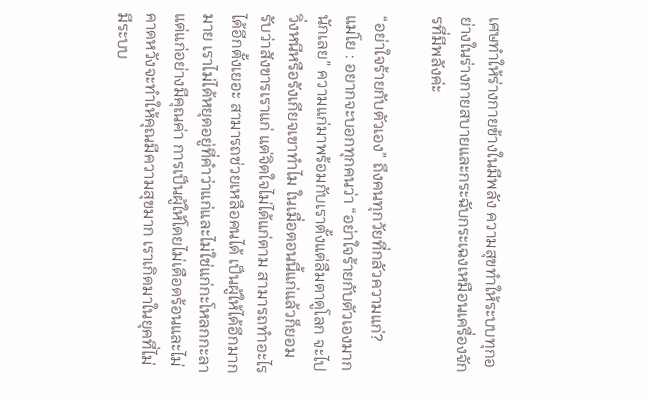เศษทำให้ร่างกายข้างในมีพลัง ความสุขทำให้ระบบทุกอย่างในร่างกายสบายและกระฉับกระเฉงเหมือนเครื่องจักรที่มีพลังค่ะ

“อย่าใจร้ายกับตัวเอง” ถึงคนทุกวัยที่กลัวความแก่?
แม่โย : อยากจะบอกทุกคนว่า “อย่าใจร้ายกับตัวเองมากนักเลย” ความแก่มาพร้อมกับเราตั้งแต่ลืมตาดูโลก จะไปวิ่งหนีหรือรังเกียจเขาทำไม ในเมื่อตอนนี้แก่แล้วก็ยอมรับว่าสังขารเราแก่ แต่จิตใจไม่ได้แก่ตาม สามารถทำอะไรได้อีกตั้งเยอะ สามารถช่วยเหลือคนได้ เป็นผู้ให้ได้อีกมากมาย เราไม่ได้หยุดอยู่ที่คำว่าแก่และไม่ใช่แก่กะโหลกกะลา แต่แก่อย่างมีคุณค่า การเป็นผู้ให้โดยไม่เดือดร้อนและไม่คาดหวังจะทำให้คุณมีความสุขมาก เราเกิดมาในยุคที่ไม่มีระบบ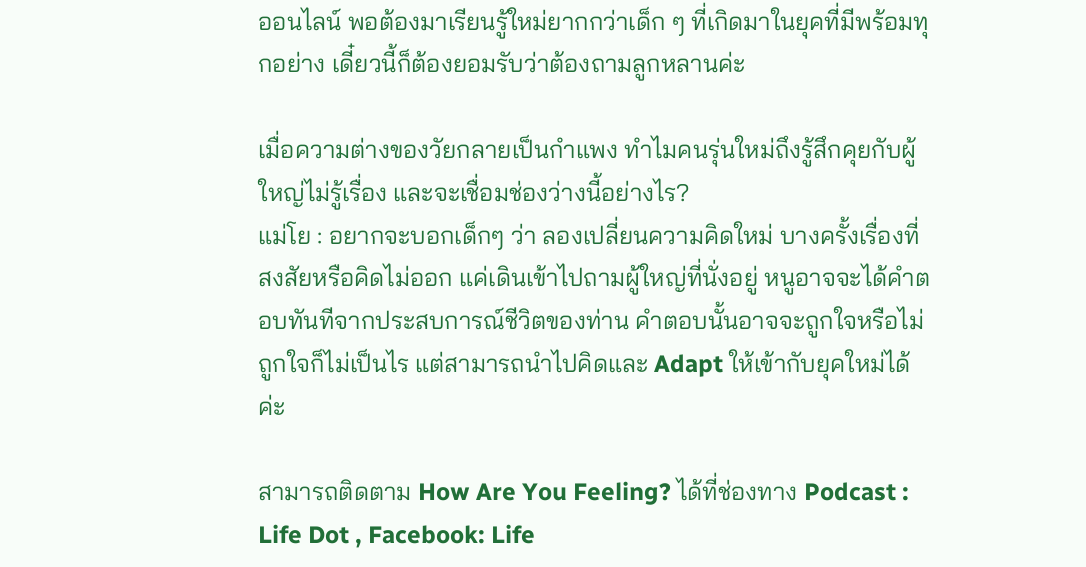ออนไลน์ พอต้องมาเรียนรู้ใหม่ยากกว่าเด็ก ๆ ที่เกิดมาในยุคที่มีพร้อมทุกอย่าง เดี๋ยวนี้ก็ต้องยอมรับว่าต้องถามลูกหลานค่ะ

เมื่อความต่างของวัยกลายเป็นกำแพง ทำไมคนรุ่นใหม่ถึงรู้สึกคุยกับผู้ใหญ่ไม่รู้เรื่อง และจะเชื่อมช่องว่างนี้อย่างไร?
แม่โย : อยากจะบอกเด็กๆ ว่า ลองเปลี่ยนความคิดใหม่ บางครั้งเรื่องที่สงสัยหรือคิดไม่ออก แค่เดินเข้าไปถามผู้ใหญ่ที่นั่งอยู่ หนูอาจจะได้คำตอบทันทีจากประสบการณ์ชีวิตของท่าน คำตอบนั้นอาจจะถูกใจหรือไม่ถูกใจก็ไม่เป็นไร แต่สามารถนำไปคิดและ Adapt ให้เข้ากับยุคใหม่ได้ค่ะ

สามารถติดตาม How Are You Feeling? ได้ที่ช่องทาง Podcast : Life Dot , Facebook: Life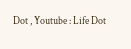Dot , Youtube : Life Dot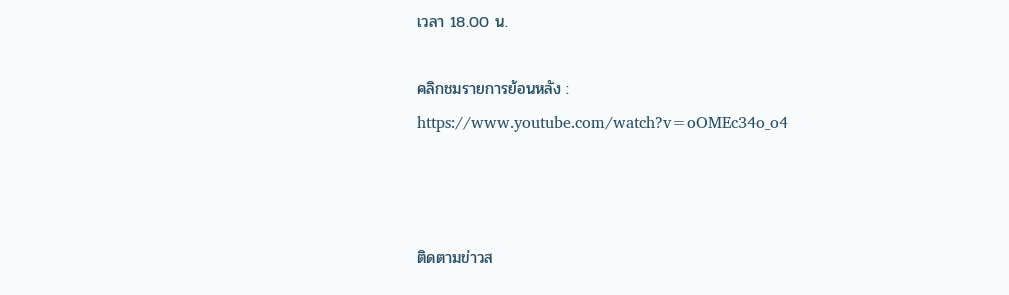เวลา 18.00 น.

คลิกชมรายการย้อนหลัง : https://www.youtube.com/watch?v=oOMEc34o_o4



ติดตามข่าวส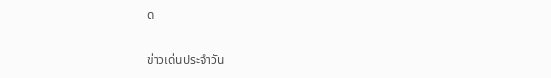ด

ข่าวเด่นประจำวัน